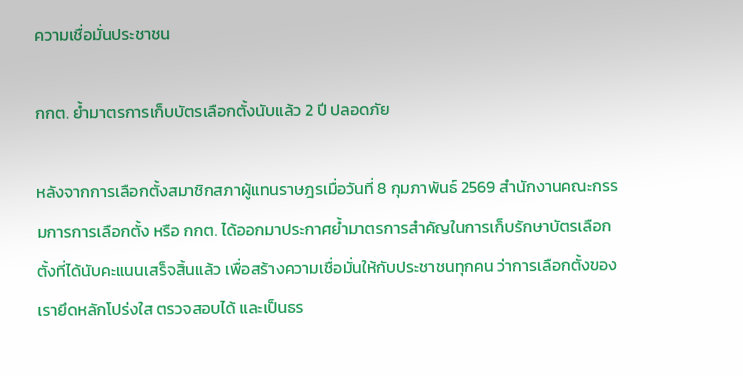ความเชื่อมั่นประชาชน

กกต. ย้ำมาตรการเก็บบัตรเลือกตั้งนับแล้ว 2 ปี ปลอดภัย

หลังจากการเลือกตั้งสมาชิกสภาผู้แทนราษฎรเมื่อวันที่ 8 กุมภาพันธ์ 2569 สำนักงานคณะกรรมการการเลือกตั้ง หรือ กกต. ได้ออกมาประกาศย้ำมาตรการสำคัญในการเก็บรักษาบัตรเลือกตั้งที่ได้นับคะแนนเสร็จสิ้นแล้ว เพื่อสร้างความเชื่อมั่นให้กับประชาชนทุกคน ว่าการเลือกตั้งของเรายึดหลักโปร่งใส ตรวจสอบได้ และเป็นธร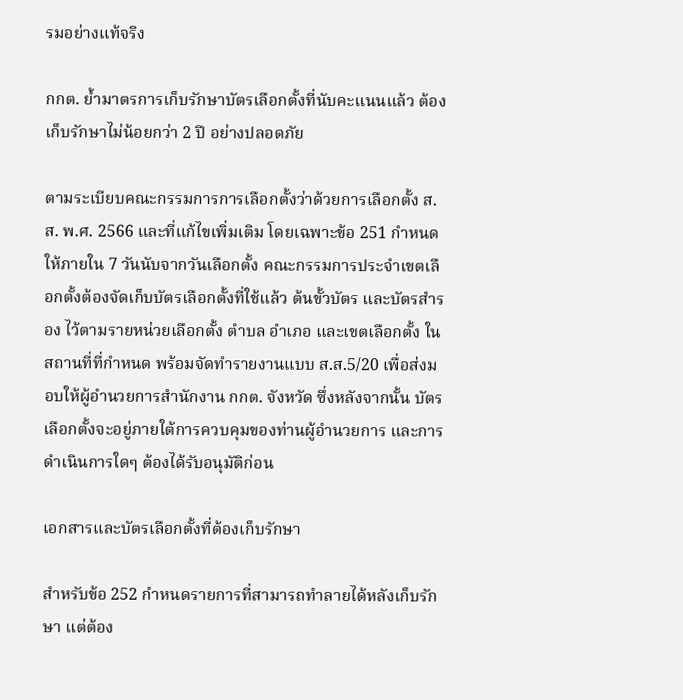รมอย่างแท้จริง

กกต. ย้ำมาตรการเก็บรักษาบัตรเลือกตั้งที่นับคะแนนแล้ว ต้องเก็บรักษาไม่น้อยกว่า 2 ปี อย่างปลอดภัย

ตามระเบียบคณะกรรมการการเลือกตั้งว่าด้วยการเลือกตั้ง ส.ส. พ.ศ. 2566 และที่แก้ไขเพิ่มเติม โดยเฉพาะข้อ 251 กำหนดให้ภายใน 7 วันนับจากวันเลือกตั้ง คณะกรรมการประจำเขตเลือกตั้งต้องจัดเก็บบัตรเลือกตั้งที่ใช้แล้ว ต้นขั้วบัตร และบัตรสำรอง ไว้ตามรายหน่วยเลือกตั้ง ตำบล อำเภอ และเขตเลือกตั้ง ในสถานที่ที่กำหนด พร้อมจัดทำรายงานแบบ ส.ส.5/20 เพื่อส่งมอบให้ผู้อำนวยการสำนักงาน กกต. จังหวัด ซึ่งหลังจากนั้น บัตรเลือกตั้งจะอยู่ภายใต้การควบคุมของท่านผู้อำนวยการ และการดำเนินการใดๆ ต้องได้รับอนุมัติก่อน

เอกสารและบัตรเลือกตั้งที่ต้องเก็บรักษา

สำหรับข้อ 252 กำหนดรายการที่สามารถทำลายได้หลังเก็บรักษา แต่ต้อง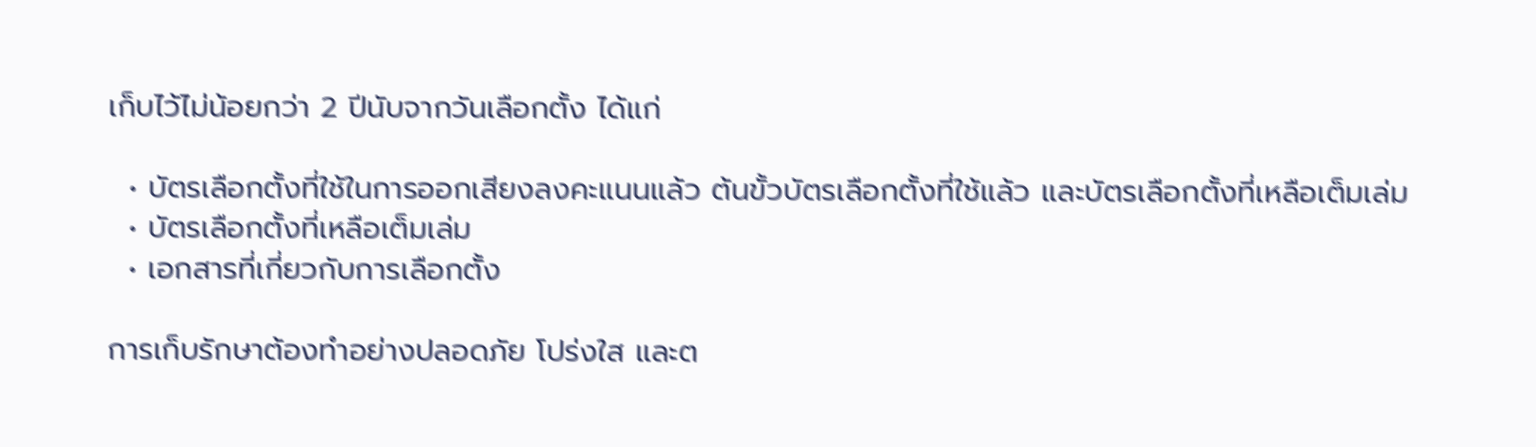เก็บไว้ไม่น้อยกว่า 2 ปีนับจากวันเลือกตั้ง ได้แก่

  • บัตรเลือกตั้งที่ใช้ในการออกเสียงลงคะแนนแล้ว ต้นขั้วบัตรเลือกตั้งที่ใช้แล้ว และบัตรเลือกตั้งที่เหลือเต็มเล่ม
  • บัตรเลือกตั้งที่เหลือเต็มเล่ม
  • เอกสารที่เกี่ยวกับการเลือกตั้ง

การเก็บรักษาต้องทำอย่างปลอดภัย โปร่งใส และต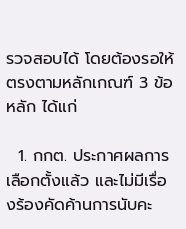รวจสอบได้ โดยต้องรอให้ตรงตามหลักเกณฑ์ 3 ข้อหลัก ได้แก่

  1. กกต. ประกาศผลการเลือกตั้งแล้ว และไม่มีเรื่องร้องคัดค้านการนับคะ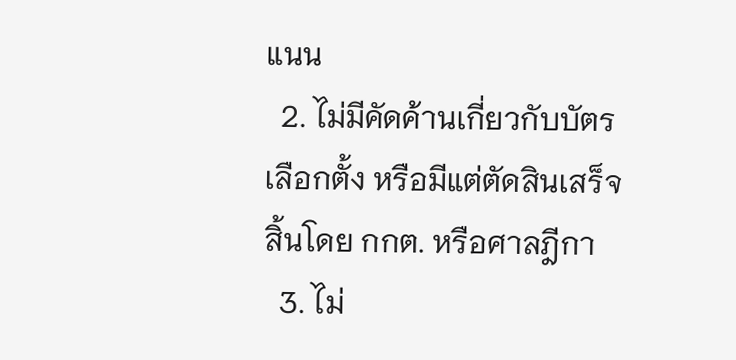แนน
  2. ไม่มีคัดค้านเกี่ยวกับบัตรเลือกตั้ง หรือมีแต่ตัดสินเสร็จสิ้นโดย กกต. หรือศาลฎีกา
  3. ไม่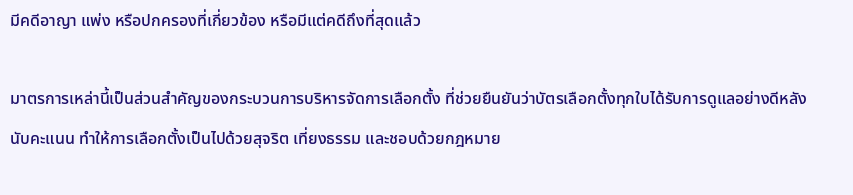มีคดีอาญา แพ่ง หรือปกครองที่เกี่ยวข้อง หรือมีแต่คดีถึงที่สุดแล้ว

มาตรการเหล่านี้เป็นส่วนสำคัญของกระบวนการบริหารจัดการเลือกตั้ง ที่ช่วยยืนยันว่าบัตรเลือกตั้งทุกใบได้รับการดูแลอย่างดีหลังนับคะแนน ทำให้การเลือกตั้งเป็นไปด้วยสุจริต เที่ยงธรรม และชอบด้วยกฎหมาย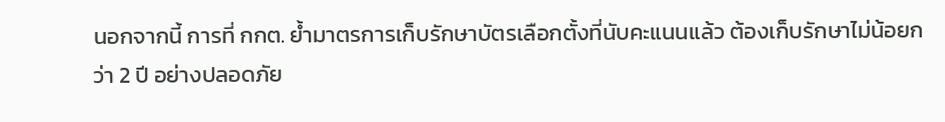นอกจากนี้ การที่ กกต. ย้ำมาตรการเก็บรักษาบัตรเลือกตั้งที่นับคะแนนแล้ว ต้องเก็บรักษาไม่น้อยกว่า 2 ปี อย่างปลอดภัย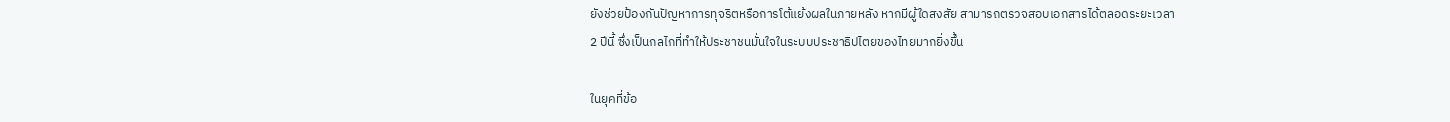ยังช่วยป้องกันปัญหาการทุจริตหรือการโต้แย้งผลในภายหลัง หากมีผู้ใดสงสัย สามารถตรวจสอบเอกสารได้ตลอดระยะเวลา 2 ปีนี้ ซึ่งเป็นกลไกที่ทำให้ประชาชนมั่นใจในระบบประชาธิปไตยของไทยมากยิ่งขึ้น

ในยุคที่ข้อ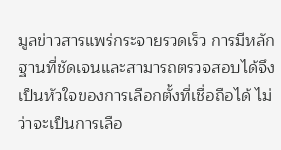มูลข่าวสารแพร่กระจายรวดเร็ว การมีหลักฐานที่ชัดเจนและสามารถตรวจสอบได้จึงเป็นหัวใจของการเลือกตั้งที่เชื่อถือได้ ไม่ว่าจะเป็นการเลือ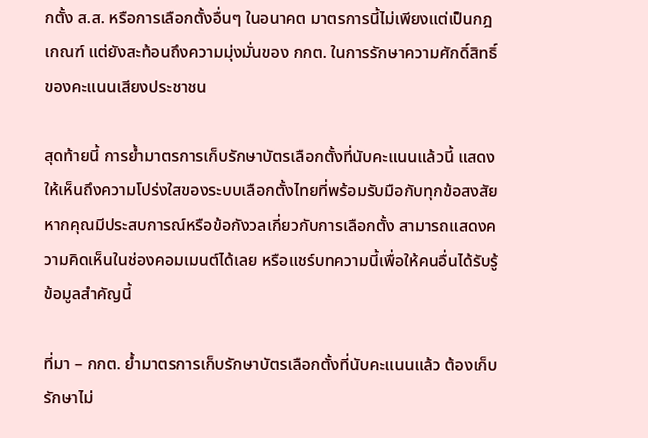กตั้ง ส.ส. หรือการเลือกตั้งอื่นๆ ในอนาคต มาตรการนี้ไม่เพียงแต่เป็นกฎเกณฑ์ แต่ยังสะท้อนถึงความมุ่งมั่นของ กกต. ในการรักษาความศักดิ์สิทธิ์ของคะแนนเสียงประชาชน

สุดท้ายนี้ การย้ำมาตรการเก็บรักษาบัตรเลือกตั้งที่นับคะแนนแล้วนี้ แสดงให้เห็นถึงความโปร่งใสของระบบเลือกตั้งไทยที่พร้อมรับมือกับทุกข้อสงสัย หากคุณมีประสบการณ์หรือข้อกังวลเกี่ยวกับการเลือกตั้ง สามารถแสดงความคิดเห็นในช่องคอมเมนต์ได้เลย หรือแชร์บทความนี้เพื่อให้คนอื่นได้รับรู้ข้อมูลสำคัญนี้

ที่มา – กกต. ย้ำมาตรการเก็บรักษาบัตรเลือกตั้งที่นับคะแนนแล้ว ต้องเก็บรักษาไม่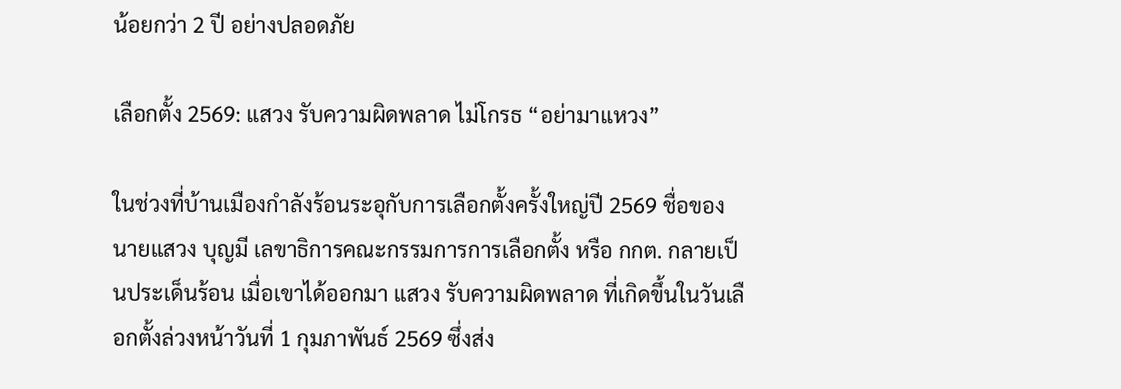น้อยกว่า 2 ปี อย่างปลอดภัย

เลือกตั้ง 2569: แสวง รับความผิดพลาด ไม่โกรธ “อย่ามาแหวง”

ในช่วงที่บ้านเมืองกำลังร้อนระอุกับการเลือกตั้งครั้งใหญ่ปี 2569 ชื่อของ นายแสวง บุญมี เลขาธิการคณะกรรมการการเลือกตั้ง หรือ กกต. กลายเป็นประเด็นร้อน เมื่อเขาได้ออกมา แสวง รับความผิดพลาด ที่เกิดขึ้นในวันเลือกตั้งล่วงหน้าวันที่ 1 กุมภาพันธ์ 2569 ซึ่งส่ง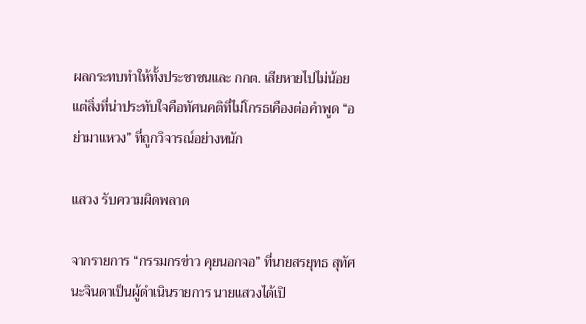ผลกระทบทำให้ทั้งประชาชนและ กกต. เสียหายไปไม่น้อย แต่สิ่งที่น่าประทับใจคือทัศนคติที่ไม่โกรธเคืองต่อคำพูด “อย่ามาแหวง” ที่ถูกวิจารณ์อย่างหนัก

แสวง รับความผิดพลาด

จากรายการ “กรรมกรข่าว คุยนอกจอ” ที่นายสรยุทธ สุทัศนะจินดาเป็นผู้ดำเนินรายการ นายแสวงได้เปิ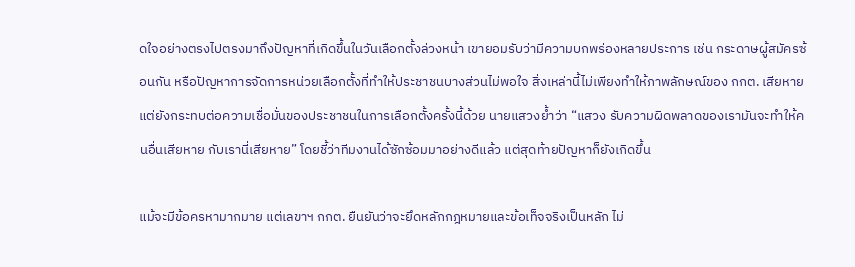ดใจอย่างตรงไปตรงมาถึงปัญหาที่เกิดขึ้นในวันเลือกตั้งล่วงหน้า เขายอมรับว่ามีความบกพร่องหลายประการ เช่น กระดาษผู้สมัครซ้อนกัน หรือปัญหาการจัดการหน่วยเลือกตั้งที่ทำให้ประชาชนบางส่วนไม่พอใจ สิ่งเหล่านี้ไม่เพียงทำให้ภาพลักษณ์ของ กกต. เสียหาย แต่ยังกระทบต่อความเชื่อมั่นของประชาชนในการเลือกตั้งครั้งนี้ด้วย นายแสวงย้ำว่า “แสวง รับความผิดพลาดของเรามันจะทำให้คนอื่นเสียหาย กับเรานี่เสียหาย” โดยชี้ว่าทีมงานได้ซักซ้อมมาอย่างดีแล้ว แต่สุดท้ายปัญหาก็ยังเกิดขึ้น

แม้จะมีข้อครหามากมาย แต่เลขาฯ กกต. ยืนยันว่าจะยึดหลักกฎหมายและข้อเท็จจริงเป็นหลัก ไม่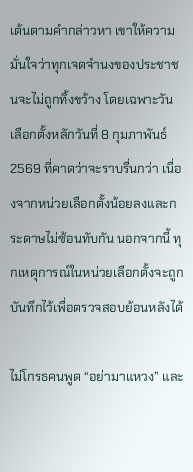เต้นตามคำกล่าวหา เขาให้ความมั่นใจว่าทุกเจตจำนงของประชาชนจะไม่ถูกทิ้งขว้าง โดยเฉพาะวันเลือกตั้งหลักวันที่ 8 กุมภาพันธ์ 2569 ที่คาดว่าจะราบรื่นกว่า เนื่องจากหน่วยเลือกตั้งน้อยลงและกระดาษไม่ซ้อนทับกัน นอกจากนี้ ทุกเหตุการณ์ในหน่วยเลือกตั้งจะถูกบันทึกไว้เพื่อตรวจสอบย้อนหลังได้

ไม่โกรธคนพูด “อย่ามาแหวง” และ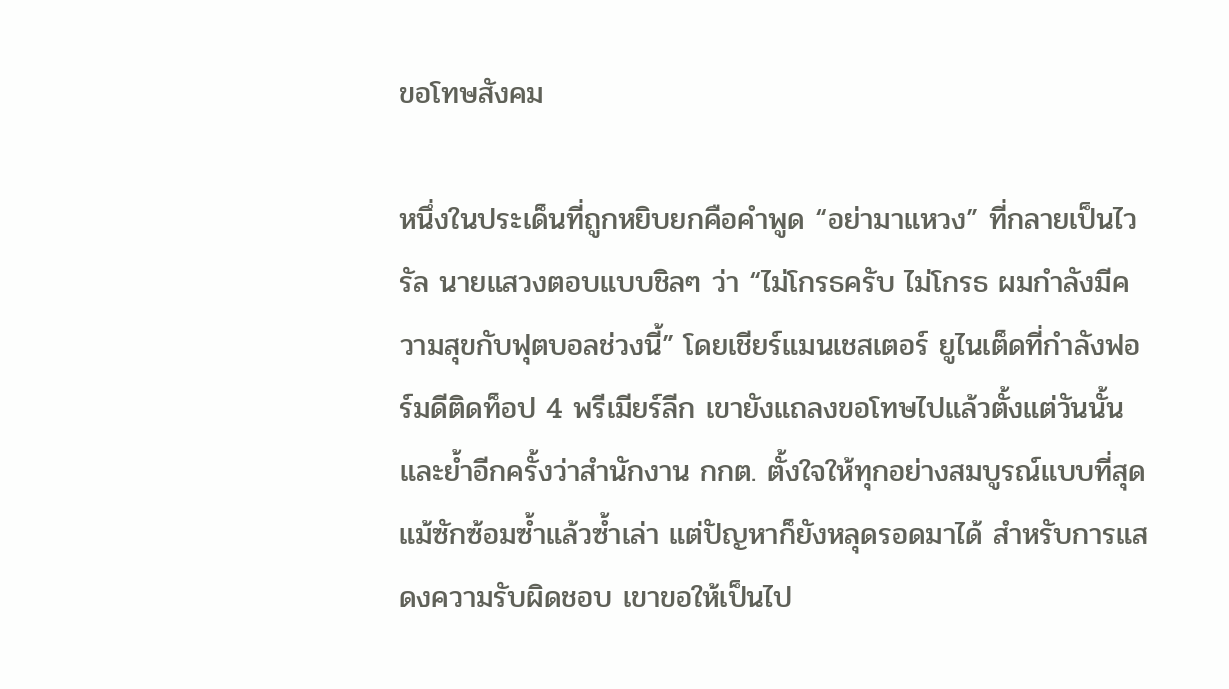ขอโทษสังคม

หนึ่งในประเด็นที่ถูกหยิบยกคือคำพูด “อย่ามาแหวง” ที่กลายเป็นไวรัล นายแสวงตอบแบบชิลๆ ว่า “ไม่โกรธครับ ไม่โกรธ ผมกำลังมีความสุขกับฟุตบอลช่วงนี้” โดยเชียร์แมนเชสเตอร์ ยูไนเต็ดที่กำลังฟอร์มดีติดท็อป 4 พรีเมียร์ลีก เขายังแถลงขอโทษไปแล้วตั้งแต่วันนั้น และย้ำอีกครั้งว่าสำนักงาน กกต. ตั้งใจให้ทุกอย่างสมบูรณ์แบบที่สุด แม้ซักซ้อมซ้ำแล้วซ้ำเล่า แต่ปัญหาก็ยังหลุดรอดมาได้ สำหรับการแสดงความรับผิดชอบ เขาขอให้เป็นไป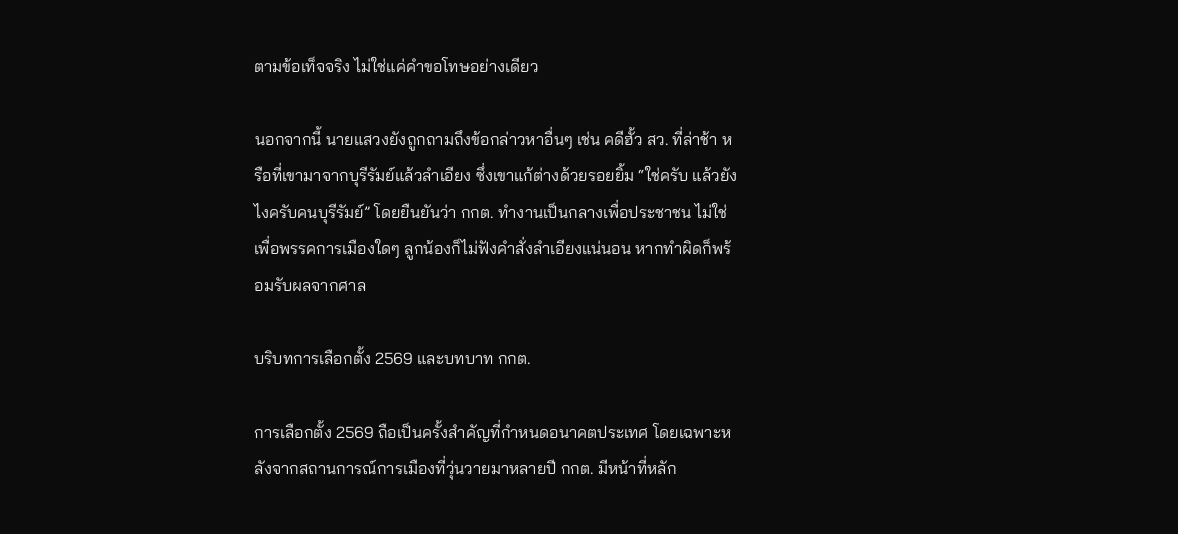ตามข้อเท็จจริง ไม่ใช่แค่คำขอโทษอย่างเดียว

นอกจากนี้ นายแสวงยังถูกถามถึงข้อกล่าวหาอื่นๆ เช่น คดีฮั้ว สว. ที่ล่าช้า หรือที่เขามาจากบุรีรัมย์แล้วลำเอียง ซึ่งเขาแก้ต่างด้วยรอยยิ้ม “ใช่ครับ แล้วยังไงครับคนบุรีรัมย์” โดยยืนยันว่า กกต. ทำงานเป็นกลางเพื่อประชาชน ไม่ใช่เพื่อพรรคการเมืองใดๆ ลูกน้องก็ไม่ฟังคำสั่งลำเอียงแน่นอน หากทำผิดก็พร้อมรับผลจากศาล

บริบทการเลือกตั้ง 2569 และบทบาท กกต.

การเลือกตั้ง 2569 ถือเป็นครั้งสำคัญที่กำหนดอนาคตประเทศ โดยเฉพาะหลังจากสถานการณ์การเมืองที่วุ่นวายมาหลายปี กกต. มีหน้าที่หลัก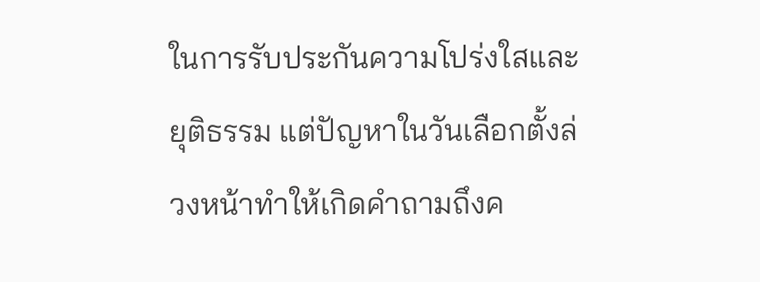ในการรับประกันความโปร่งใสและยุติธรรม แต่ปัญหาในวันเลือกตั้งล่วงหน้าทำให้เกิดคำถามถึงค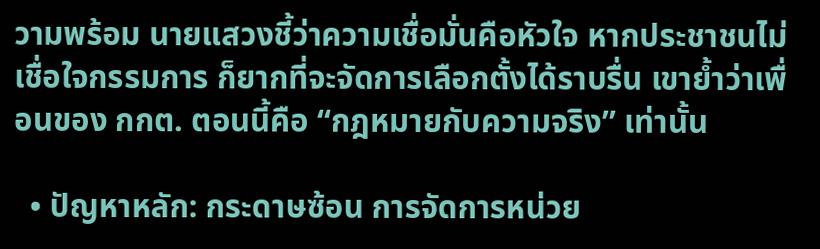วามพร้อม นายแสวงชี้ว่าความเชื่อมั่นคือหัวใจ หากประชาชนไม่เชื่อใจกรรมการ ก็ยากที่จะจัดการเลือกตั้งได้ราบรื่น เขาย้ำว่าเพื่อนของ กกต. ตอนนี้คือ “กฎหมายกับความจริง” เท่านั้น

  • ปัญหาหลัก: กระดาษซ้อน การจัดการหน่วย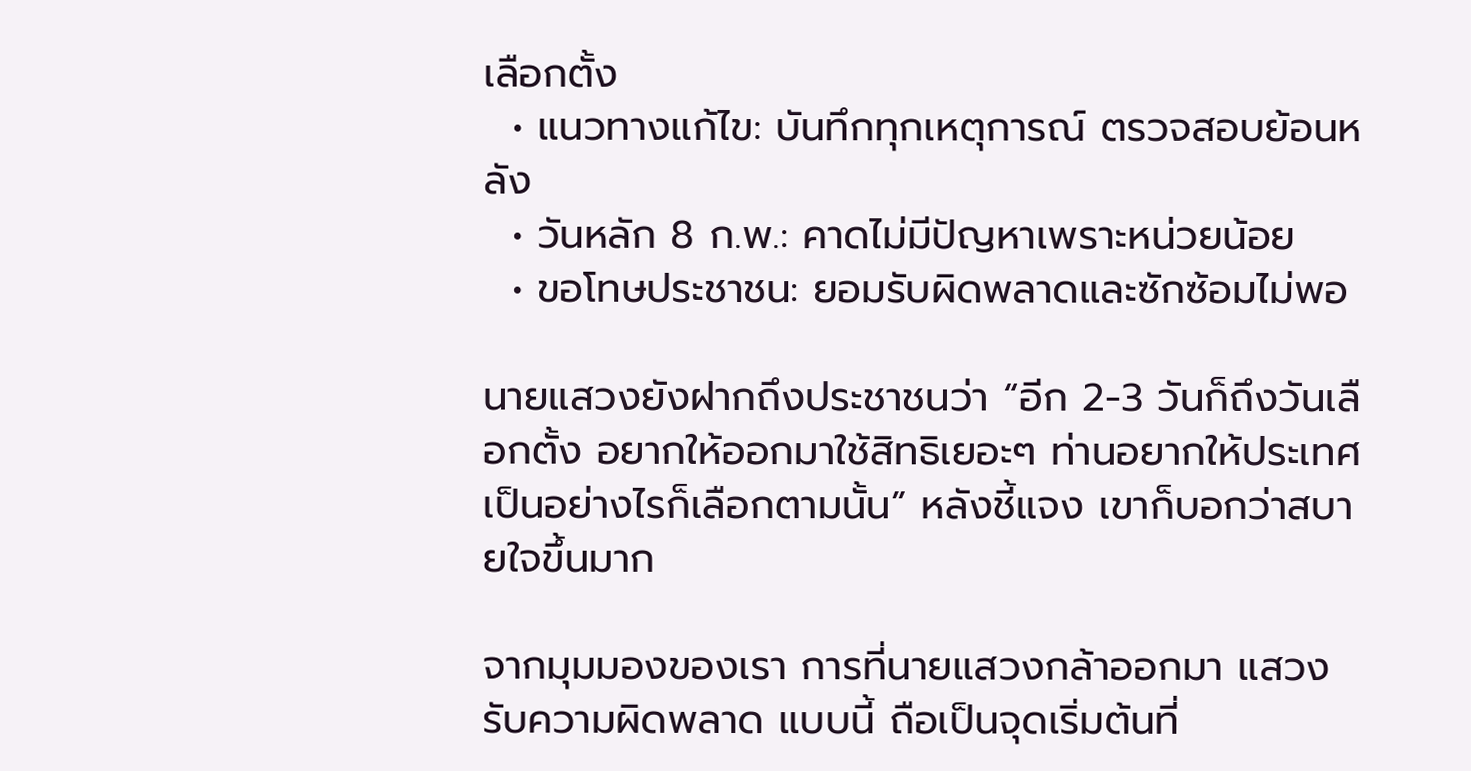เลือกตั้ง
  • แนวทางแก้ไข: บันทึกทุกเหตุการณ์ ตรวจสอบย้อนหลัง
  • วันหลัก 8 ก.พ.: คาดไม่มีปัญหาเพราะหน่วยน้อย
  • ขอโทษประชาชน: ยอมรับผิดพลาดและซักซ้อมไม่พอ

นายแสวงยังฝากถึงประชาชนว่า “อีก 2-3 วันก็ถึงวันเลือกตั้ง อยากให้ออกมาใช้สิทธิเยอะๆ ท่านอยากให้ประเทศเป็นอย่างไรก็เลือกตามนั้น” หลังชี้แจง เขาก็บอกว่าสบายใจขึ้นมาก

จากมุมมองของเรา การที่นายแสวงกล้าออกมา แสวง รับความผิดพลาด แบบนี้ ถือเป็นจุดเริ่มต้นที่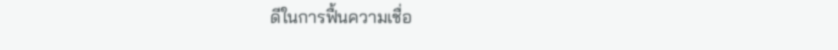ดีในการฟื้นความเชื่อ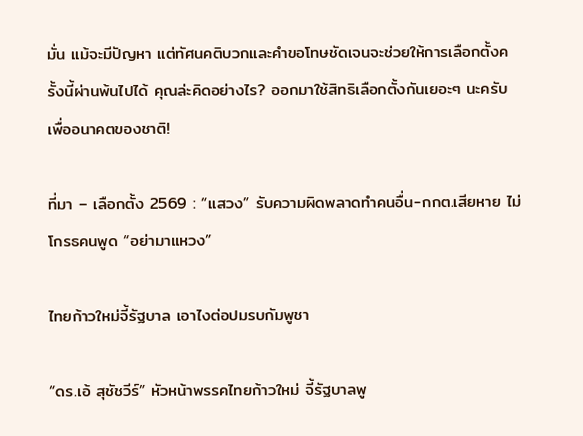มั่น แม้จะมีปัญหา แต่ทัศนคติบวกและคำขอโทษชัดเจนจะช่วยให้การเลือกตั้งครั้งนี้ผ่านพ้นไปได้ คุณล่ะคิดอย่างไร? ออกมาใช้สิทธิเลือกตั้งกันเยอะๆ นะครับ เพื่ออนาคตของชาติ!

ที่มา – เลือกตั้ง 2569 : “แสวง” รับความผิดพลาดทำคนอื่น-กกต.เสียหาย ไม่โกรธคนพูด “อย่ามาแหวง”

ไทยก้าวใหม่จี้รัฐบาล เอาไงต่อปมรบกัมพูชา

“ดร.เอ้ สุชัชวีร์” หัวหน้าพรรคไทยก้าวใหม่ จี้รัฐบาลพู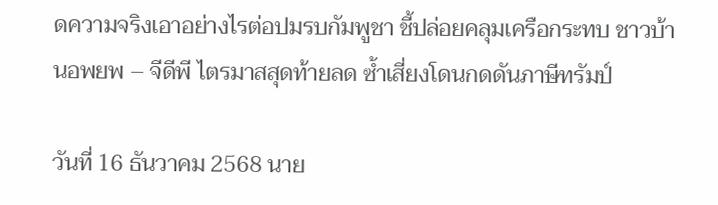ดความจริงเอาอย่างไรต่อปมรบกัมพูชา ชี้ปล่อยคลุมเครือกระทบ ชาวบ้านอพยพ – จีดีพี ไตรมาสสุดท้ายลด ซ้ำเสี่ยงโดนกดดันภาษีทรัมป์

วันที่ 16 ธันวาคม 2568 นาย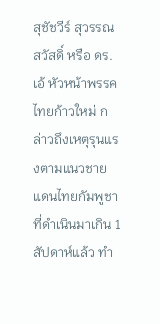สุชัชวีร์ สุวรรณสวัสดิ์ หรือ ดร.เอ้ หัวหน้าพรรคไทยก้าวใหม่ กล่าวถึงเหตุรุนแรงตามแนวชายแดนไทยกัมพูชาที่ดำเนินมาเกิน 1 สัปดาห์แล้ว ทำ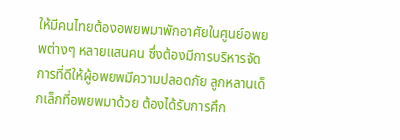ให้มีคนไทยต้องอพยพมาพักอาศัยในศูนย์อพยพต่างๆ หลายแสนคน ซึ่งต้องมีการบริหารจัดการที่ดีให้ผู้อพยพมีความปลอดภัย ลูกหลานเด็กเล็กที่อพยพมาด้วย ต้องได้รับการศึก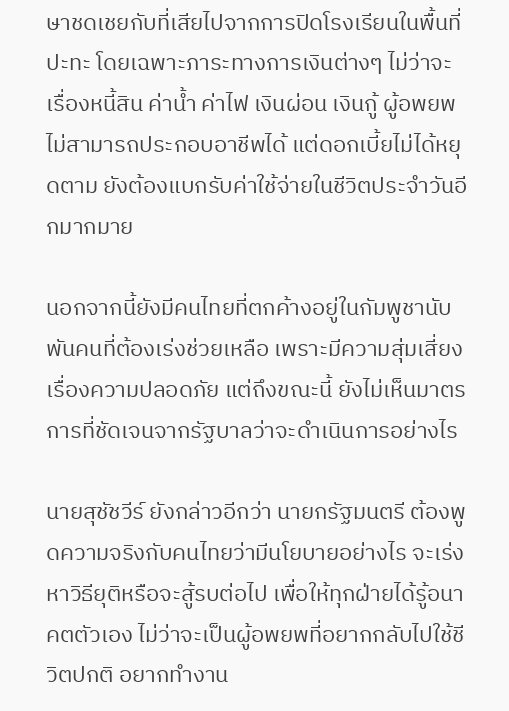ษาชดเชยกับที่เสียไปจากการปิดโรงเรียนในพื้นที่ปะทะ โดยเฉพาะภาระทางการเงินต่างๆ ไม่ว่าจะเรื่องหนี้สิน ค่าน้ำ ค่าไฟ เงินผ่อน เงินกู้ ผู้อพยพไม่สามารถประกอบอาชีพได้ แต่ดอกเบี้ยไม่ได้หยุดตาม ยังต้องแบกรับค่าใช้จ่ายในชีวิตประจำวันอีกมากมาย

นอกจากนี้ยังมีคนไทยที่ตกค้างอยู่ในกัมพูชานับพันคนที่ต้องเร่งช่วยเหลือ เพราะมีความสุ่มเสี่ยงเรื่องความปลอดภัย แต่ถึงขณะนี้ ยังไม่เห็นมาตรการที่ชัดเจนจากรัฐบาลว่าจะดำเนินการอย่างไร

นายสุชัชวีร์ ยังกล่าวอีกว่า นายกรัฐมนตรี ต้องพูดความจริงกับคนไทยว่ามีนโยบายอย่างไร จะเร่งหาวิธียุติหรือจะสู้รบต่อไป เพื่อให้ทุกฝ่ายได้รู้อนาคตตัวเอง ไม่ว่าจะเป็นผู้อพยพที่อยากกลับไปใช้ชีวิตปกติ อยากทำงาน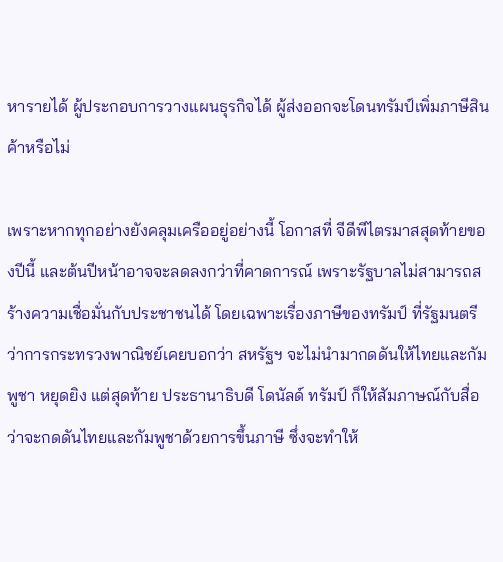หารายได้ ผู้ประกอบการวางแผนธุรกิจได้ ผู้ส่งออกจะโดนทรัมป์เพิ่มภาษีสินค้าหรือไม่

เพราะหากทุกอย่างยังคลุมเครืออยู่อย่างนี้ โอกาสที่ จีดีพีไตรมาสสุดท้ายของปีนี้ และต้นปีหน้าอาจจะลดลงกว่าที่คาดการณ์ เพราะรัฐบาลไม่สามารถสร้างความเชื่อมั่นกับประชาชนได้ โดยเฉพาะเรื่องภาษีของทรัมป์ ที่รัฐมนตรีว่าการกระทรวงพาณิชย์เคยบอกว่า สหรัฐฯ จะไม่นำมากดดันให้ไทยและกัมพูชา หยุดยิง แต่สุดท้าย ประธานาธิบดี โดนัลด์ ทรัมป์ ก็ให้สัมภาษณ์กับสื่อว่าจะกดดันไทยและกัมพูชาด้วยการขึ้นภาษี ซึ่งจะทำให้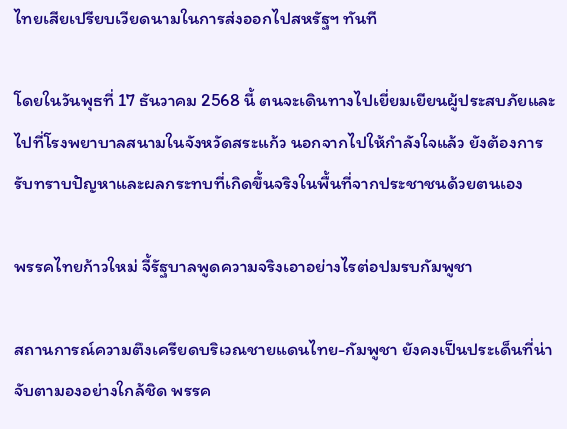ไทยเสียเปรียบเวียดนามในการส่งออกไปสหรัฐฯ ทันที

โดยในวันพุธที่ 17 ธันวาคม 2568 นี้ ตนจะเดินทางไปเยี่ยมเยียนผู้ประสบภัยและไปที่โรงพยาบาลสนามในจังหวัดสระแก้ว นอกจากไปให้กำลังใจแล้ว ยังต้องการรับทราบปัญหาและผลกระทบที่เกิดขึ้นจริงในพื้นที่จากประชาชนด้วยตนเอง

พรรคไทยก้าวใหม่ จี้รัฐบาลพูดความจริงเอาอย่างไรต่อปมรบกัมพูชา

สถานการณ์ความตึงเครียดบริเวณชายแดนไทย-กัมพูชา ยังคงเป็นประเด็นที่น่าจับตามองอย่างใกล้ชิด พรรค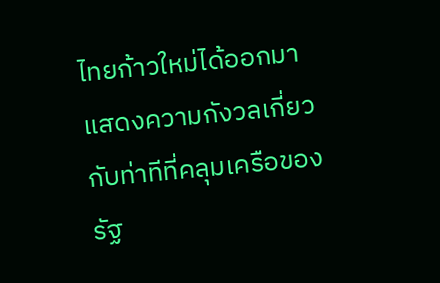ไทยก้าวใหม่ได้ออกมาแสดงความกังวลเกี่ยวกับท่าทีที่คลุมเครือของรัฐ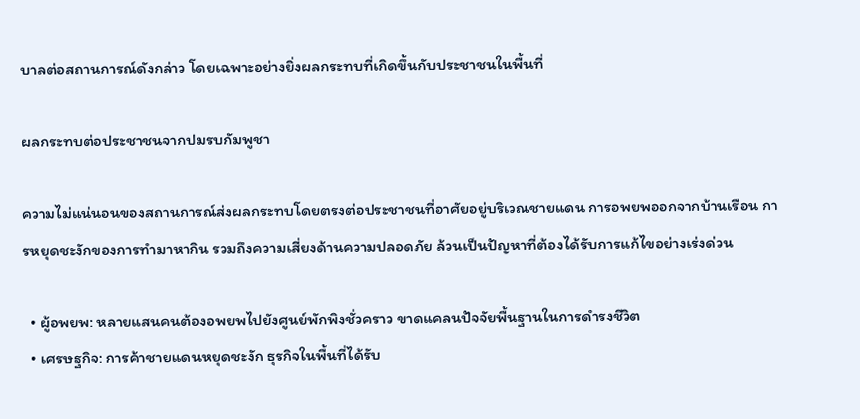บาลต่อสถานการณ์ดังกล่าว โดยเฉพาะอย่างยิ่งผลกระทบที่เกิดขึ้นกับประชาชนในพื้นที่

ผลกระทบต่อประชาชนจากปมรบกัมพูชา

ความไม่แน่นอนของสถานการณ์ส่งผลกระทบโดยตรงต่อประชาชนที่อาศัยอยู่บริเวณชายแดน การอพยพออกจากบ้านเรือน การหยุดชะงักของการทำมาหากิน รวมถึงความเสี่ยงด้านความปลอดภัย ล้วนเป็นปัญหาที่ต้องได้รับการแก้ไขอย่างเร่งด่วน

  • ผู้อพยพ: หลายแสนคนต้องอพยพไปยังศูนย์พักพิงชั่วคราว ขาดแคลนปัจจัยพื้นฐานในการดำรงชีวิต
  • เศรษฐกิจ: การค้าชายแดนหยุดชะงัก ธุรกิจในพื้นที่ได้รับ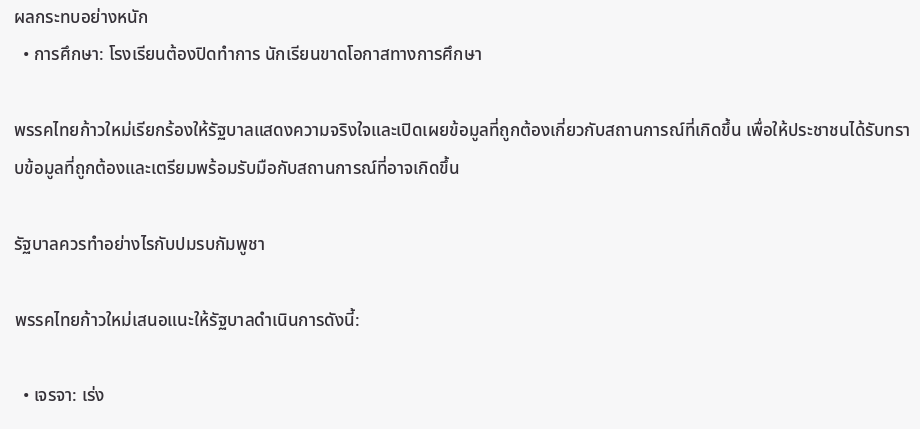ผลกระทบอย่างหนัก
  • การศึกษา: โรงเรียนต้องปิดทำการ นักเรียนขาดโอกาสทางการศึกษา

พรรคไทยก้าวใหม่เรียกร้องให้รัฐบาลแสดงความจริงใจและเปิดเผยข้อมูลที่ถูกต้องเกี่ยวกับสถานการณ์ที่เกิดขึ้น เพื่อให้ประชาชนได้รับทราบข้อมูลที่ถูกต้องและเตรียมพร้อมรับมือกับสถานการณ์ที่อาจเกิดขึ้น

รัฐบาลควรทำอย่างไรกับปมรบกัมพูชา

พรรคไทยก้าวใหม่เสนอแนะให้รัฐบาลดำเนินการดังนี้:

  • เจรจา: เร่ง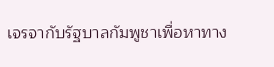เจรจากับรัฐบาลกัมพูชาเพื่อหาทาง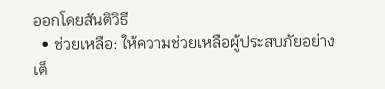ออกโดยสันติวิธี
  • ช่วยเหลือ: ให้ความช่วยเหลือผู้ประสบภัยอย่างเต็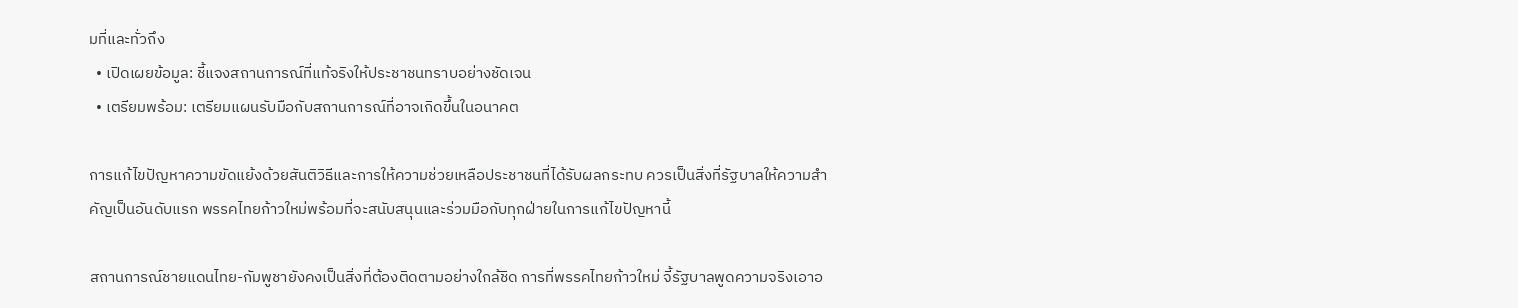มที่และทั่วถึง
  • เปิดเผยข้อมูล: ชี้แจงสถานการณ์ที่แท้จริงให้ประชาชนทราบอย่างชัดเจน
  • เตรียมพร้อม: เตรียมแผนรับมือกับสถานการณ์ที่อาจเกิดขึ้นในอนาคต

การแก้ไขปัญหาความขัดแย้งด้วยสันติวิธีและการให้ความช่วยเหลือประชาชนที่ได้รับผลกระทบ ควรเป็นสิ่งที่รัฐบาลให้ความสำคัญเป็นอันดับแรก พรรคไทยก้าวใหม่พร้อมที่จะสนับสนุนและร่วมมือกับทุกฝ่ายในการแก้ไขปัญหานี้

สถานการณ์ชายแดนไทย-กัมพูชายังคงเป็นสิ่งที่ต้องติดตามอย่างใกล้ชิด การที่พรรคไทยก้าวใหม่ จี้รัฐบาลพูดความจริงเอาอ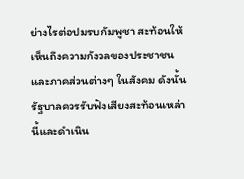ย่างไรต่อปมรบกัมพูชา สะท้อนให้เห็นถึงความกังวลของประชาชนและภาคส่วนต่างๆ ในสังคม ดังนั้น รัฐบาลควรรับฟังเสียงสะท้อนเหล่านี้และดำเนิน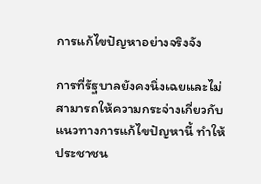การแก้ไขปัญหาอย่างจริงจัง

การที่รัฐบาลยังคงนิ่งเฉยและไม่สามารถให้ความกระจ่างเกี่ยวกับแนวทางการแก้ไขปัญหานี้ ทำให้ประชาชน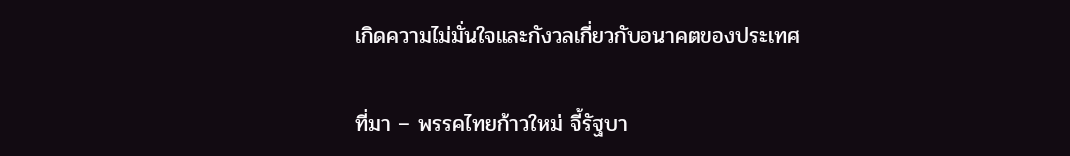เกิดความไม่มั่นใจและกังวลเกี่ยวกับอนาคตของประเทศ

ที่มา – พรรคไทยก้าวใหม่ จี้รัฐบา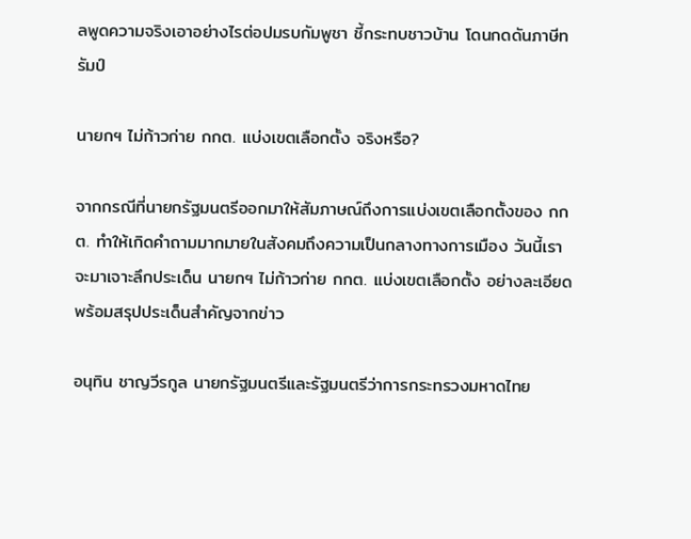ลพูดความจริงเอาอย่างไรต่อปมรบกัมพูชา ชี้กระทบชาวบ้าน โดนกดดันภาษีทรัมป์

นายกฯ ไม่ก้าวก่าย กกต. แบ่งเขตเลือกตั้ง จริงหรือ?

จากกรณีที่นายกรัฐมนตรีออกมาให้สัมภาษณ์ถึงการแบ่งเขตเลือกตั้งของ กกต. ทำให้เกิดคำถามมากมายในสังคมถึงความเป็นกลางทางการเมือง วันนี้เราจะมาเจาะลึกประเด็น นายกฯ ไม่ก้าวก่าย กกต. แบ่งเขตเลือกตั้ง อย่างละเอียด พร้อมสรุปประเด็นสำคัญจากข่าว

อนุทิน ชาญวีรกูล นายกรัฐมนตรีและรัฐมนตรีว่าการกระทรวงมหาดไทย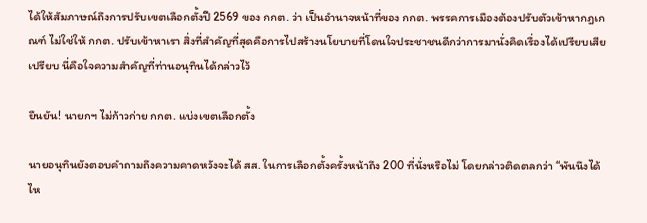ได้ให้สัมภาษณ์ถึงการปรับเขตเลือกตั้งปี 2569 ของ กกต. ว่า เป็นอำนาจหน้าที่ของ กกต. พรรคการเมืองต้องปรับตัวเข้าหากฎเกณฑ์ ไม่ใช่ให้ กกต. ปรับเข้าหาเรา สิ่งที่สำคัญที่สุดคือการไปสร้างนโยบายที่โดนใจประชาชนดีกว่าการมานั่งคิดเรื่องได้เปรียบเสียเปรียบ นี่คือใจความสำคัญที่ท่านอนุทินได้กล่าวไว้

ยืนยัน! นายกฯ ไม่ก้าวก่าย กกต. แบ่งเขตเลือกตั้ง

นายอนุทินยังตอบคำถามถึงความคาดหวังจะได้ สส. ในการเลือกตั้งครั้งหน้าถึง 200 ที่นั่งหรือไม่ โดยกล่าวติดตลกว่า “พันนึงได้ไห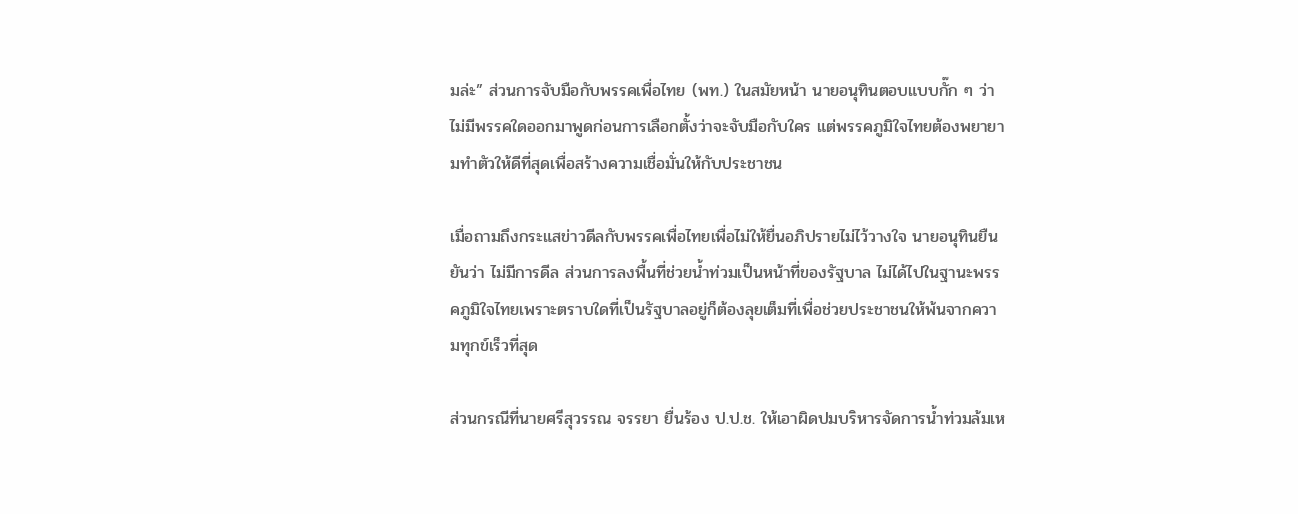มล่ะ” ส่วนการจับมือกับพรรคเพื่อไทย (พท.) ในสมัยหน้า นายอนุทินตอบแบบกั๊ก ๆ ว่า ไม่มีพรรคใดออกมาพูดก่อนการเลือกตั้งว่าจะจับมือกับใคร แต่พรรคภูมิใจไทยต้องพยายามทำตัวให้ดีที่สุดเพื่อสร้างความเชื่อมั่นให้กับประชาชน

เมื่อถามถึงกระแสข่าวดีลกับพรรคเพื่อไทยเพื่อไม่ให้ยื่นอภิปรายไม่ไว้วางใจ นายอนุทินยืนยันว่า ไม่มีการดีล ส่วนการลงพื้นที่ช่วยน้ำท่วมเป็นหน้าที่ของรัฐบาล ไม่ได้ไปในฐานะพรรคภูมิใจไทยเพราะตราบใดที่เป็นรัฐบาลอยู่ก็ต้องลุยเต็มที่เพื่อช่วยประชาชนให้พ้นจากความทุกข์เร็วที่สุด

ส่วนกรณีที่นายศรีสุวรรณ จรรยา ยื่นร้อง ป.ป.ช. ให้เอาผิดปมบริหารจัดการน้ำท่วมล้มเห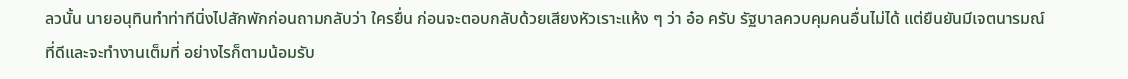ลวนั้น นายอนุทินทำท่าทีนิ่งไปสักพักก่อนถามกลับว่า ใครยื่น ก่อนจะตอบกลับด้วยเสียงหัวเราะแห้ง ๆ ว่า อ๋อ ครับ รัฐบาลควบคุมคนอื่นไม่ได้ แต่ยืนยันมีเจตนารมณ์ที่ดีและจะทำงานเต็มที่ อย่างไรก็ตามน้อมรับ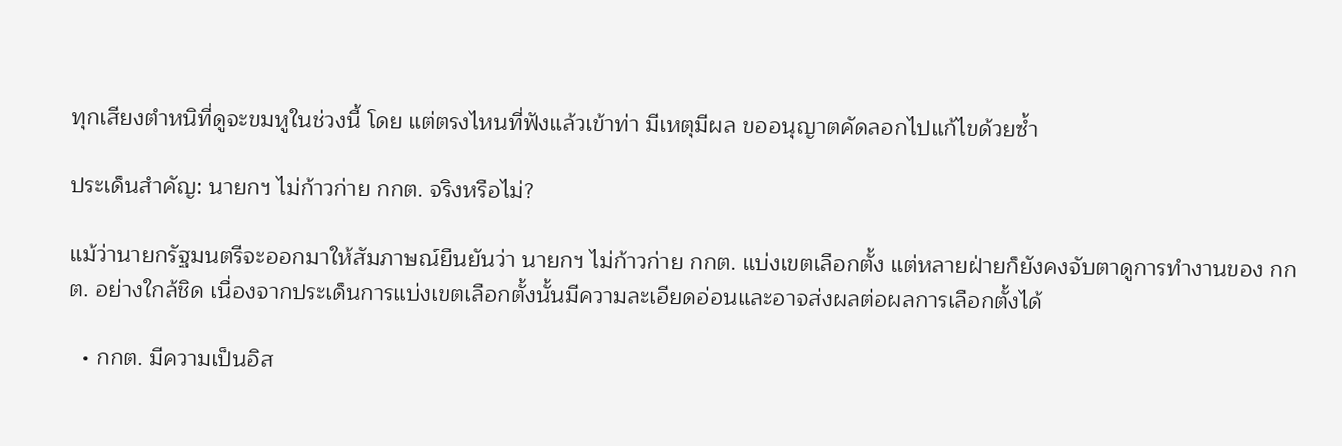ทุกเสียงตำหนิที่ดูจะขมหูในช่วงนี้ โดย แต่ตรงไหนที่ฟังแล้วเข้าท่า มีเหตุมีผล ขออนุญาตคัดลอกไปแก้ไขด้วยซ้ำ

ประเด็นสำคัญ: นายกฯ ไม่ก้าวก่าย กกต. จริงหรือไม่?

แม้ว่านายกรัฐมนตรีจะออกมาให้สัมภาษณ์ยืนยันว่า นายกฯ ไม่ก้าวก่าย กกต. แบ่งเขตเลือกตั้ง แต่หลายฝ่ายก็ยังคงจับตาดูการทำงานของ กกต. อย่างใกล้ชิด เนื่องจากประเด็นการแบ่งเขตเลือกตั้งนั้นมีความละเอียดอ่อนและอาจส่งผลต่อผลการเลือกตั้งได้

  • กกต. มีความเป็นอิส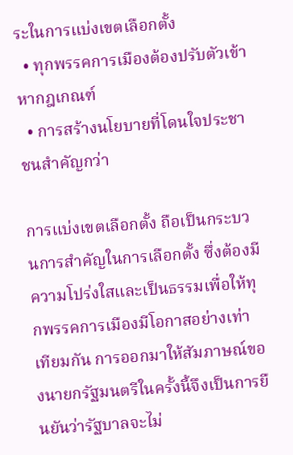ระในการแบ่งเขตเลือกตั้ง
  • ทุกพรรคการเมืองต้องปรับตัวเข้าหากฎเกณฑ์
  • การสร้างนโยบายที่โดนใจประชาชนสำคัญกว่า

การแบ่งเขตเลือกตั้ง ถือเป็นกระบวนการสำคัญในการเลือกตั้ง ซึ่งต้องมีความโปร่งใสและเป็นธรรมเพื่อให้ทุกพรรคการเมืองมีโอกาสอย่างเท่าเทียมกัน การออกมาให้สัมภาษณ์ของนายกรัฐมนตรีในครั้งนี้จึงเป็นการยืนยันว่ารัฐบาลจะไม่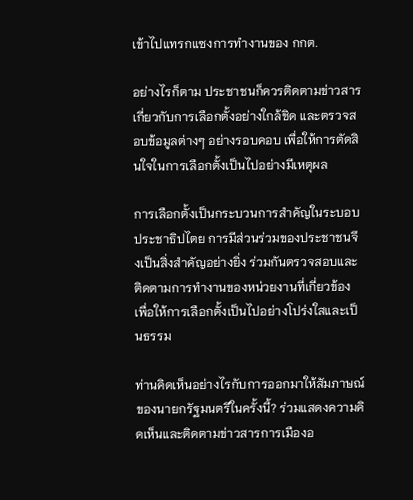เข้าไปแทรกแซงการทำงานของ กกต.

อย่างไรก็ตาม ประชาชนก็ควรติดตามข่าวสารเกี่ยวกับการเลือกตั้งอย่างใกล้ชิด และตรวจสอบข้อมูลต่างๆ อย่างรอบคอบ เพื่อให้การตัดสินใจในการเลือกตั้งเป็นไปอย่างมีเหตุผล

การเลือกตั้งเป็นกระบวนการสำคัญในระบอบประชาธิปไตย การมีส่วนร่วมของประชาชนจึงเป็นสิ่งสำคัญอย่างยิ่ง ร่วมกันตรวจสอบและติดตามการทำงานของหน่วยงานที่เกี่ยวข้อง เพื่อให้การเลือกตั้งเป็นไปอย่างโปร่งใสและเป็นธรรม

ท่านคิดเห็นอย่างไรกับการออกมาให้สัมภาษณ์ของนายกรัฐมนตรีในครั้งนี้? ร่วมแสดงความคิดเห็นและติดตามข่าวสารการเมืองอ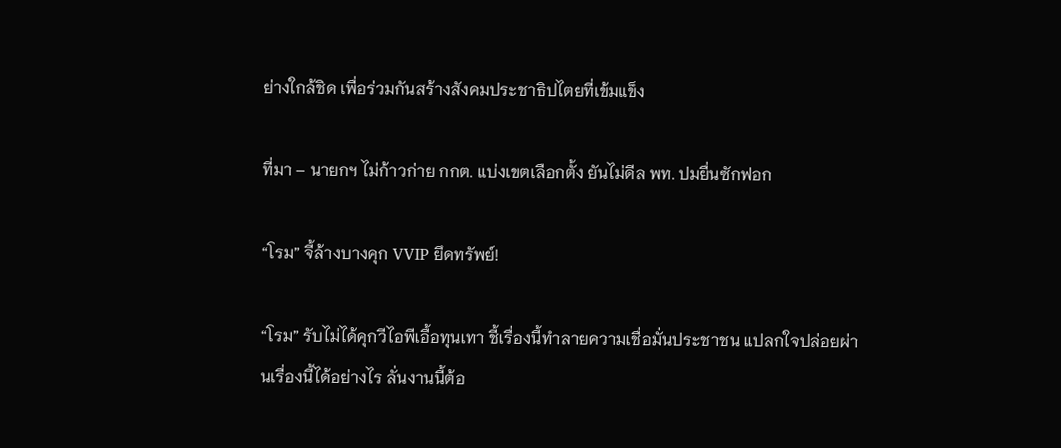ย่างใกล้ชิด เพื่อร่วมกันสร้างสังคมประชาธิปไตยที่เข้มแข็ง

ที่มา – นายกฯ ไม่ก้าวก่าย กกต. แบ่งเขตเลือกตั้ง ยันไม่ดีล พท. ปมยื่นซักฟอก

“โรม” จี้ล้างบางคุก VVIP ยึดทรัพย์!

“โรม” รับไม่ได้คุกวีไอพีเอื้อทุนเทา ชี้เรื่องนี้ทำลายความเชื่อมั่นประชาชน แปลกใจปล่อยผ่านเรื่องนี้ได้อย่างไร ลั่นงานนี้ต้อ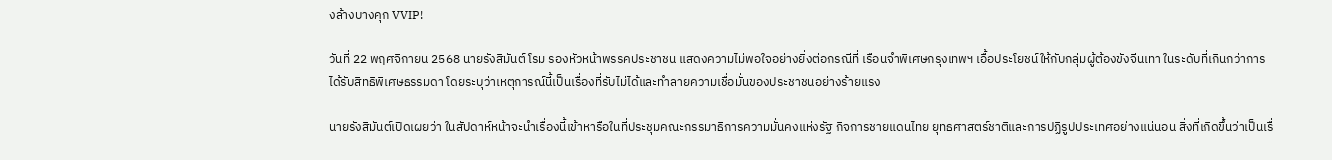งล้างบางคุก VVIP!

วันที่ 22 พฤศจิกายน 2568 นายรังสิมันต์ โรม รองหัวหน้าพรรคประชาชน แสดงความไม่พอใจอย่างยิ่งต่อกรณีที่ เรือนจำพิเศษกรุงเทพฯ เอื้อประโยชน์ให้กับกลุ่มผู้ต้องขังจีนเทา ในระดับที่เกินกว่าการได้รับสิทธิพิเศษธรรมดา โดยระบุว่าเหตุการณ์นี้เป็นเรื่องที่รับไม่ได้และทำลายความเชื่อมั่นของประชาชนอย่างร้ายแรง

นายรังสิมันต์เปิดเผยว่า ในสัปดาห์หน้าจะนำเรื่องนี้เข้าหารือในที่ประชุมคณะกรรมาธิการความมั่นคงแห่งรัฐ กิจการชายแดนไทย ยุทธศาสตร์ชาติและการปฏิรูปประเทศอย่างแน่นอน สิ่งที่เกิดขึ้นว่าเป็นเรื่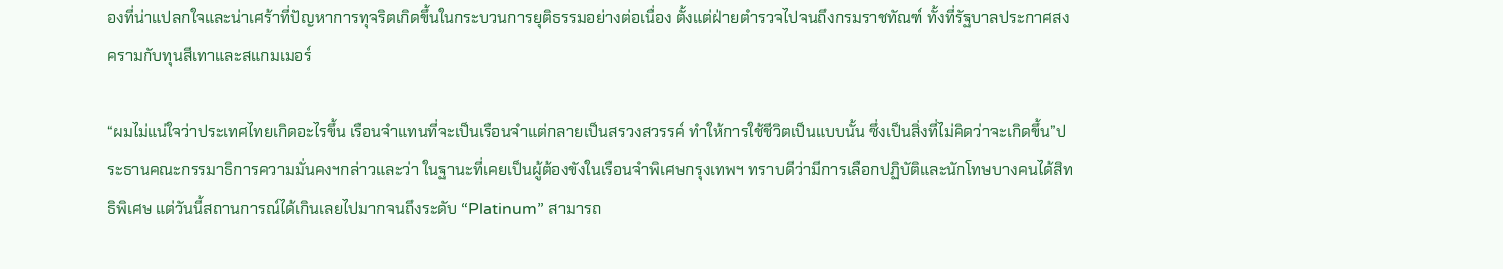องที่น่าแปลกใจและน่าเศร้าที่ปัญหาการทุจริตเกิดขึ้นในกระบวนการยุติธรรมอย่างต่อเนื่อง ตั้งแต่ฝ่ายตำรวจไปจนถึงกรมราชทัณฑ์ ทั้งที่รัฐบาลประกาศสงครามกับทุนสีเทาและสแกมเมอร์

“ผมไม่แน่ใจว่าประเทศไทยเกิดอะไรขึ้น เรือนจำแทนที่จะเป็นเรือนจำแต่กลายเป็นสรวงสวรรค์ ทำให้การใช้ชีวิตเป็นแบบนั้น ซึ่งเป็นสิ่งที่ไม่คิดว่าจะเกิดขึ้น”ประธานคณะกรรมาธิการความมั่นคงฯกล่าวและว่า ในฐานะที่เคยเป็นผู้ต้องขังในเรือนจำพิเศษกรุงเทพฯ ทราบดีว่ามีการเลือกปฏิบัติและนักโทษบางคนได้สิทธิพิเศษ แต่วันนี้สถานการณ์ได้เกินเลยไปมากจนถึงระดับ “Platinum” สามารถ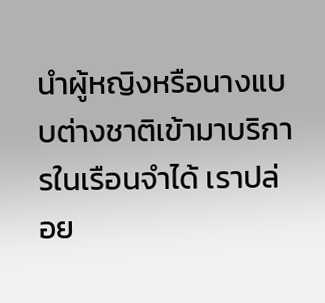นำผู้หญิงหรือนางแบบต่างชาติเข้ามาบริการในเรือนจำได้ เราปล่อย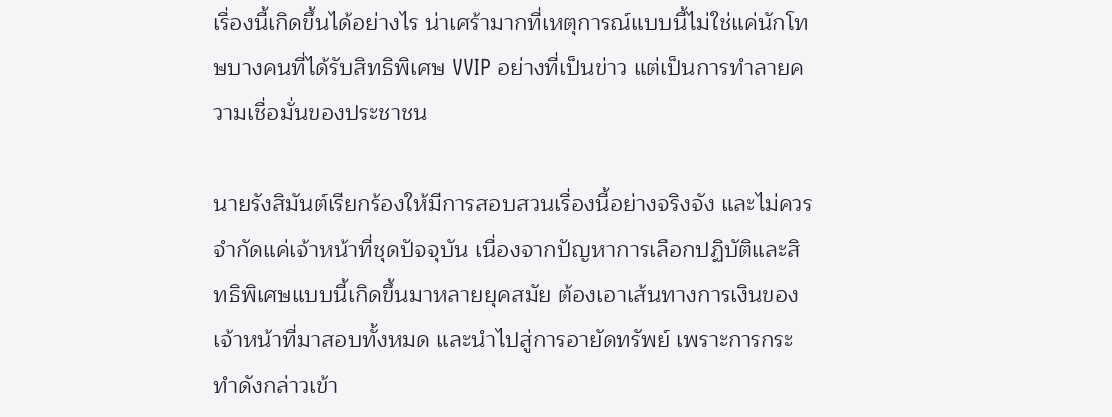เรื่องนี้เกิดขึ้นได้อย่างไร น่าเศร้ามากที่เหตุการณ์แบบนี้ไม่ใช่แค่นักโทษบางคนที่ได้รับสิทธิพิเศษ VVIP อย่างที่เป็นข่าว แต่เป็นการทำลายความเชื่อมั่นของประชาชน

นายรังสิมันต์เรียกร้องให้มีการสอบสวนเรื่องนี้อย่างจริงจัง และไม่ควรจำกัดแค่เจ้าหน้าที่ชุดปัจจุบัน เนื่องจากปัญหาการเลือกปฏิบัติและสิทธิพิเศษแบบนี้เกิดขึ้นมาหลายยุคสมัย ต้องเอาเส้นทางการเงินของเจ้าหน้าที่มาสอบทั้งหมด และนำไปสู่การอายัดทรัพย์ เพราะการกระทำดังกล่าวเข้า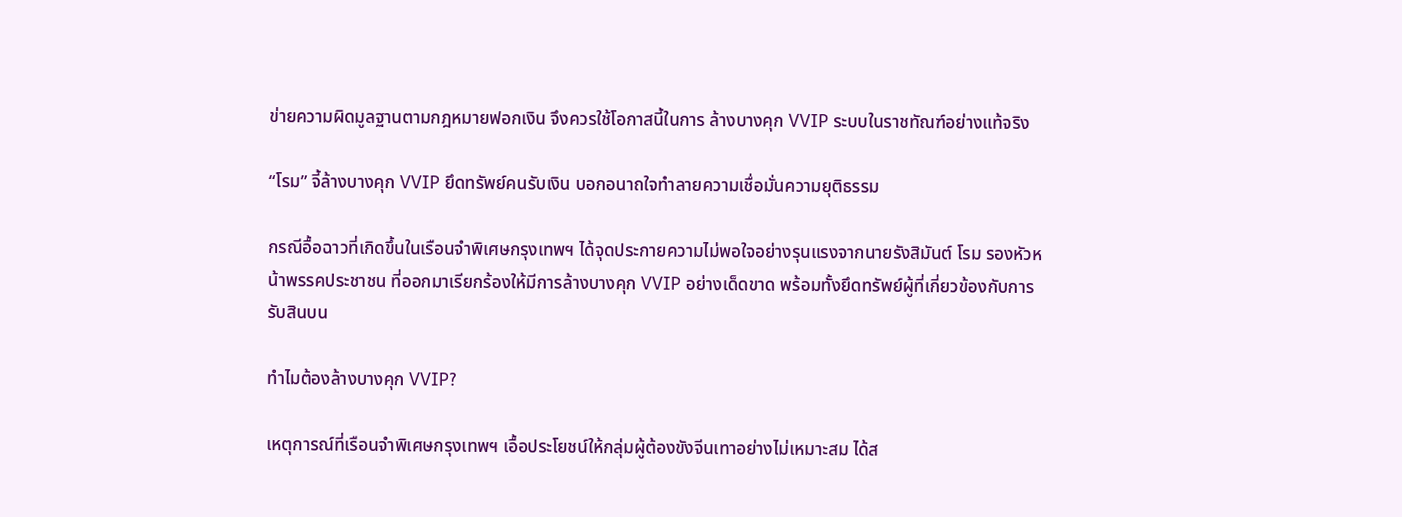ข่ายความผิดมูลฐานตามกฎหมายฟอกเงิน จึงควรใช้โอกาสนี้ในการ ล้างบางคุก VVIP ระบบในราชทัณฑ์อย่างแท้จริง

“โรม” จี้ล้างบางคุก VVIP ยึดทรัพย์คนรับเงิน บอกอนาถใจทำลายความเชื่อมั่นความยุติธรรม

กรณีอื้อฉาวที่เกิดขึ้นในเรือนจำพิเศษกรุงเทพฯ ได้จุดประกายความไม่พอใจอย่างรุนแรงจากนายรังสิมันต์ โรม รองหัวหน้าพรรคประชาชน ที่ออกมาเรียกร้องให้มีการล้างบางคุก VVIP อย่างเด็ดขาด พร้อมทั้งยึดทรัพย์ผู้ที่เกี่ยวข้องกับการรับสินบน

ทำไมต้องล้างบางคุก VVIP?

เหตุการณ์ที่เรือนจำพิเศษกรุงเทพฯ เอื้อประโยชน์ให้กลุ่มผู้ต้องขังจีนเทาอย่างไม่เหมาะสม ได้ส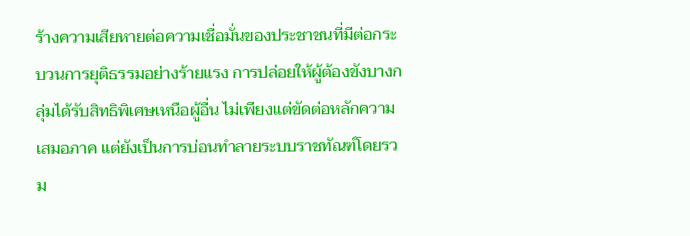ร้างความเสียหายต่อความเชื่อมั่นของประชาชนที่มีต่อกระบวนการยุติธรรมอย่างร้ายแรง การปล่อยให้ผู้ต้องขังบางกลุ่มได้รับสิทธิพิเศษเหนือผู้อื่น ไม่เพียงแต่ขัดต่อหลักความเสมอภาค แต่ยังเป็นการบ่อนทำลายระบบราชทัณฑ์โดยรวม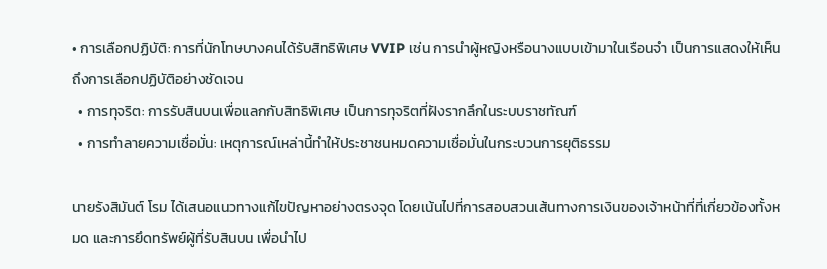• การเลือกปฏิบัติ: การที่นักโทษบางคนได้รับสิทธิพิเศษ VVIP เช่น การนำผู้หญิงหรือนางแบบเข้ามาในเรือนจำ เป็นการแสดงให้เห็นถึงการเลือกปฏิบัติอย่างชัดเจน
  • การทุจริต: การรับสินบนเพื่อแลกกับสิทธิพิเศษ เป็นการทุจริตที่ฝังรากลึกในระบบราชทัณฑ์
  • การทำลายความเชื่อมั่น: เหตุการณ์เหล่านี้ทำให้ประชาชนหมดความเชื่อมั่นในกระบวนการยุติธรรม

นายรังสิมันต์ โรม ได้เสนอแนวทางแก้ไขปัญหาอย่างตรงจุด โดยเน้นไปที่การสอบสวนเส้นทางการเงินของเจ้าหน้าที่ที่เกี่ยวข้องทั้งหมด และการยึดทรัพย์ผู้ที่รับสินบน เพื่อนำไป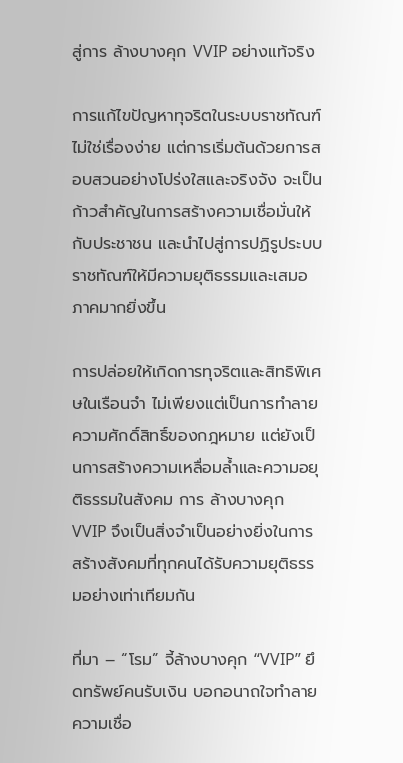สู่การ ล้างบางคุก VVIP อย่างแท้จริง

การแก้ไขปัญหาทุจริตในระบบราชทัณฑ์ไม่ใช่เรื่องง่าย แต่การเริ่มต้นด้วยการสอบสวนอย่างโปร่งใสและจริงจัง จะเป็นก้าวสำคัญในการสร้างความเชื่อมั่นให้กับประชาชน และนำไปสู่การปฏิรูประบบราชทัณฑ์ให้มีความยุติธรรมและเสมอภาคมากยิ่งขึ้น

การปล่อยให้เกิดการทุจริตและสิทธิพิเศษในเรือนจำ ไม่เพียงแต่เป็นการทำลายความศักดิ์สิทธิ์ของกฎหมาย แต่ยังเป็นการสร้างความเหลื่อมล้ำและความอยุติธรรมในสังคม การ ล้างบางคุก VVIP จึงเป็นสิ่งจำเป็นอย่างยิ่งในการสร้างสังคมที่ทุกคนได้รับความยุติธรรมอย่างเท่าเทียมกัน

ที่มา – “โรม” จี้ล้างบางคุก “VVIP” ยึดทรัพย์คนรับเงิน บอกอนาถใจทำลายความเชื่อ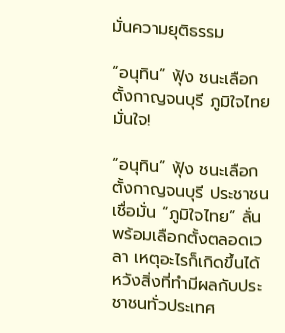มั่นความยุติธรรม

“อนุทิน” ฟุ้ง ชนะเลือกตั้งกาญจนบุรี ภูมิใจไทยมั่นใจ!

“อนุทิน” ฟุ้ง ชนะเลือกตั้งกาญจนบุรี ประชาชนเชื่อมั่น “ภูมิใจไทย” ลั่น พร้อมเลือกตั้งตลอดเวลา เหตุอะไรก็เกิดขึ้นได้ หวังสิ่งที่ทำมีผลกับประชาชนทั่วประเทศ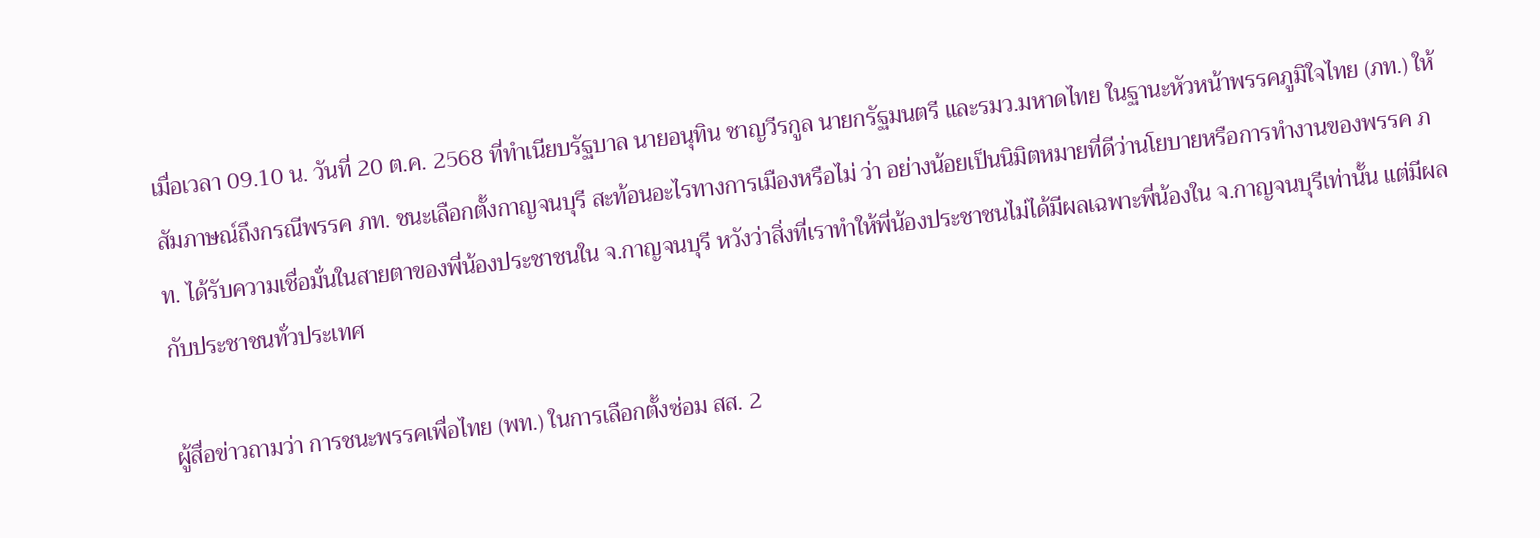เมื่อเวลา 09.10 น. วันที่ 20 ต.ค. 2568 ที่ทำเนียบรัฐบาล นายอนุทิน ชาญวีรกูล นายกรัฐมนตรี และรมว.มหาดไทย ในฐานะหัวหน้าพรรคภูมิใจไทย (ภท.) ให้สัมภาษณ์ถึงกรณีพรรค ภท. ชนะเลือกตั้งกาญจนบุรี สะท้อนอะไรทางการเมืองหรือไม่ ว่า อย่างน้อยเป็นนิมิตหมายที่ดีว่านโยบายหรือการทำงานของพรรค ภท. ได้รับความเชื่อมั่นในสายตาของพี่น้องประชาชนใน จ.กาญจนบุรี หวังว่าสิ่งที่เราทำให้พี่น้องประชาชนไม่ได้มีผลเฉพาะพี่น้องใน จ.กาญจนบุรีเท่านั้น แต่มีผลกับประชาชนทั่วประเทศ

ผู้สื่อข่าวถามว่า การชนะพรรคเพื่อไทย (พท.) ในการเลือกตั้งซ่อม สส. 2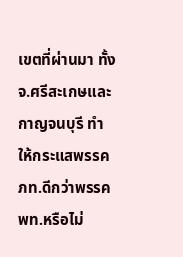เขตที่ผ่านมา ทั้ง จ.ศรีสะเกษและกาญจนบุรี ทำให้กระแสพรรค ภท.ดีกว่าพรรค พท.หรือไม่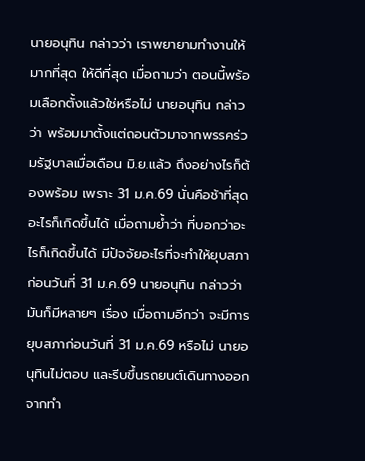นายอนุทิน กล่าวว่า เราพยายามทำงานให้มากที่สุด ให้ดีที่สุด เมื่อถามว่า ตอนนี้พร้อมเลือกตั้งแล้วใช่หรือไม่ นายอนุทิน กล่าวว่า พร้อมมาตั้งแต่ถอนตัวมาจากพรรคร่วมรัฐบาลเมื่อเดือน มิ.ย.แล้ว ถึงอย่างไรก็ต้องพร้อม เพราะ 31 ม.ค.69 นั่นคือช้าที่สุด อะไรก็เกิดขึ้นได้ เมื่อถามย้ำว่า ที่บอกว่าอะไรก็เกิดขึ้นได้ มีปัจจัยอะไรที่จะทำให้ยุบสภาก่อนวันที่ 31 ม.ค.69 นายอนุทิน กล่าวว่า มันก็มีหลายๆ เรื่อง เมื่อถามอีกว่า จะมีการยุบสภาก่อนวันที่ 31 ม.ค.69 หรือไม่ นายอนุทินไม่ตอบ และรีบขึ้นรถยนต์เดินทางออกจากทำ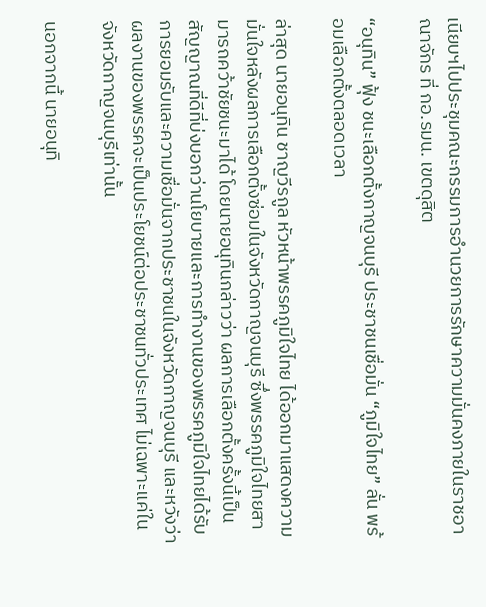เนียบฯไปประชุมคณะกรรมการอำนวยการรักษาความมั่นคงภายในราชอาณาจักร ที่ กอ.รมน. เขตดุสิต

“อนุทิน” ฟุ้ง ชนะเลือกตั้งกาญจนบุรี ประชาชนเชื่อมั่น “ภูมิใจไทย” ลั่น พร้อมเลือกตั้งตลอดเวลา

ล่าสุด นายอนุทิน ชาญวีรกูล หัวหน้าพรรคภูมิใจไทย ได้ออกมาแสดงความมั่นใจหลังผลการเลือกตั้งซ่อมในจังหวัดกาญจนบุรี ซึ่งพรรคภูมิใจไทยสามารถคว้าชัยชนะมาได้ โดยนายอนุทินกล่าวว่า ผลการเลือกตั้งครั้งนี้เป็นสัญญาณที่ดีที่บ่งบอกว่านโยบายและการทำงานของพรรคภูมิใจไทยได้รับการยอมรับและความเชื่อมั่นจากประชาชนในจังหวัดกาญจนบุรี และหวังว่าผลงานของพรรคจะเป็นประโยชน์ต่อประชาชนทั่วประเทศ ไม่เฉพาะแค่ในจังหวัดกาญจนบุรีเท่านั้น

นอกจากนี้ นายอนุทิ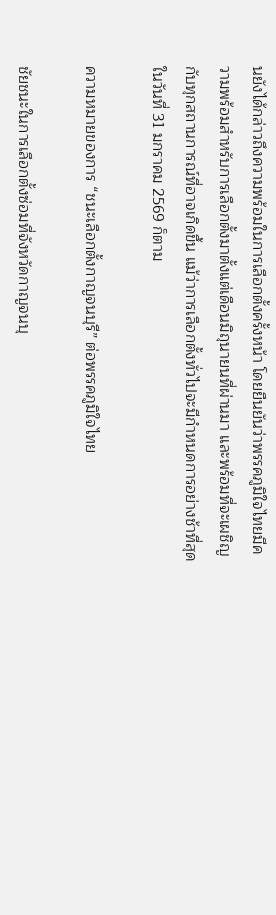นยังได้กล่าวถึงความพร้อมในการเลือกตั้งครั้งหน้า โดยยืนยันว่าพรรคภูมิใจไทยมีความพร้อมสำหรับการเลือกตั้งมาตั้งแต่เดือนมิถุนายนที่ผ่านมา และพร้อมที่จะเผชิญกับทุกสถานการณ์ที่อาจเกิดขึ้น แม้ว่าการเลือกตั้งทั่วไปจะมีกำหนดการอย่างช้าที่สุดในวันที่ 31 มกราคม 2569 ก็ตาม

ความหมายของการ “ชนะเลือกตั้งกาญจนบุรี” ต่อพรรคภูมิใจไทย

ชัยชนะในการเลือกตั้งซ่อมที่จังหวัดกาญจนบุ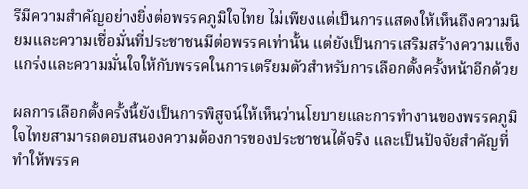รีมีความสำคัญอย่างยิ่งต่อพรรคภูมิใจไทย ไม่เพียงแต่เป็นการแสดงให้เห็นถึงความนิยมและความเชื่อมั่นที่ประชาชนมีต่อพรรคเท่านั้น แต่ยังเป็นการเสริมสร้างความแข็งแกร่งและความมั่นใจให้กับพรรคในการเตรียมตัวสำหรับการเลือกตั้งครั้งหน้าอีกด้วย

ผลการเลือกตั้งครั้งนี้ยังเป็นการพิสูจน์ให้เห็นว่านโยบายและการทำงานของพรรคภูมิใจไทยสามารถตอบสนองความต้องการของประชาชนได้จริง และเป็นปัจจัยสำคัญที่ทำให้พรรค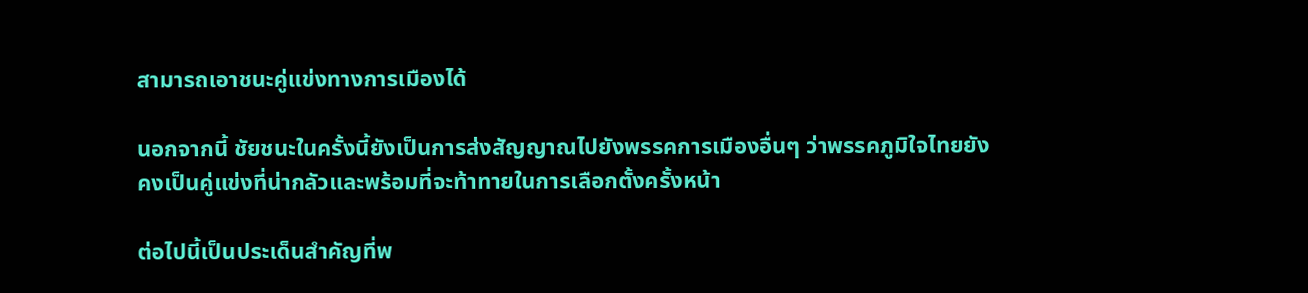สามารถเอาชนะคู่แข่งทางการเมืองได้

นอกจากนี้ ชัยชนะในครั้งนี้ยังเป็นการส่งสัญญาณไปยังพรรคการเมืองอื่นๆ ว่าพรรคภูมิใจไทยยังคงเป็นคู่แข่งที่น่ากลัวและพร้อมที่จะท้าทายในการเลือกตั้งครั้งหน้า

ต่อไปนี้เป็นประเด็นสำคัญที่พ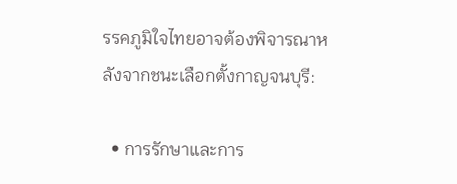รรคภูมิใจไทยอาจต้องพิจารณาหลังจากชนะเลือกตั้งกาญจนบุรี:

  • การรักษาและการ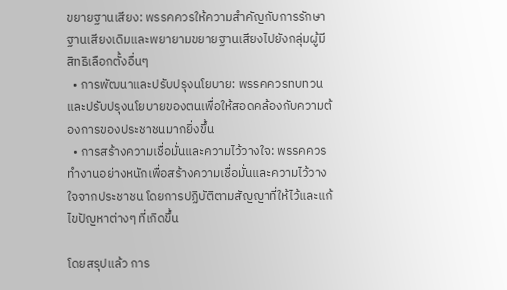ขยายฐานเสียง: พรรคควรให้ความสำคัญกับการรักษาฐานเสียงเดิมและพยายามขยายฐานเสียงไปยังกลุ่มผู้มีสิทธิเลือกตั้งอื่นๆ
  • การพัฒนาและปรับปรุงนโยบาย: พรรคควรทบทวนและปรับปรุงนโยบายของตนเพื่อให้สอดคล้องกับความต้องการของประชาชนมากยิ่งขึ้น
  • การสร้างความเชื่อมั่นและความไว้วางใจ: พรรคควรทำงานอย่างหนักเพื่อสร้างความเชื่อมั่นและความไว้วางใจจากประชาชน โดยการปฏิบัติตามสัญญาที่ให้ไว้และแก้ไขปัญหาต่างๆ ที่เกิดขึ้น

โดยสรุปแล้ว การ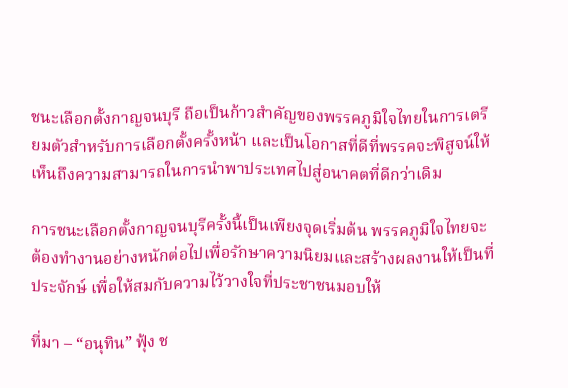ชนะเลือกตั้งกาญจนบุรี ถือเป็นก้าวสำคัญของพรรคภูมิใจไทยในการเตรียมตัวสำหรับการเลือกตั้งครั้งหน้า และเป็นโอกาสที่ดีที่พรรคจะพิสูจน์ให้เห็นถึงความสามารถในการนำพาประเทศไปสู่อนาคตที่ดีกว่าเดิม

การชนะเลือกตั้งกาญจนบุรีครั้งนี้เป็นเพียงจุดเริ่มต้น พรรคภูมิใจไทยจะต้องทำงานอย่างหนักต่อไปเพื่อรักษาความนิยมและสร้างผลงานให้เป็นที่ประจักษ์ เพื่อให้สมกับความไว้วางใจที่ประชาชนมอบให้

ที่มา – “อนุทิน” ฟุ้ง ช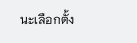นะเลือกตั้ง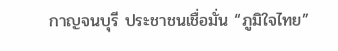กาญจนบุรี ประชาชนเชื่อมั่น “ภูมิใจไทย”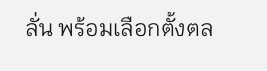ลั่น พร้อมเลือกตั้งตล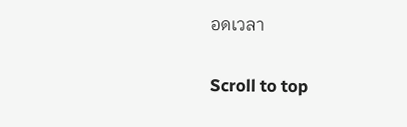อดเวลา

Scroll to top